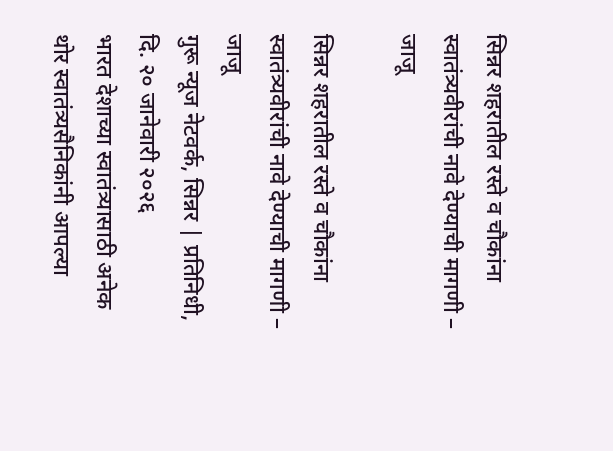सिन्नर शहरातील रस्ते व चौकांना स्वातंत्र्यवीरांची नावे देण्याची मागणी – जाजू

सिन्नर शहरातील रस्ते व चौकांना स्वातंत्र्यवीरांची नावे देण्याची मागणी – जाजू
गुरू न्यूज नेटवर्क, सिन्नर | प्रतिनिधी, दि. २० जानेवारी २०२६
भारत देशाच्या स्वातंत्र्यासाठी अनेक थोर स्वातंत्र्यसैनिकांनी आपल्या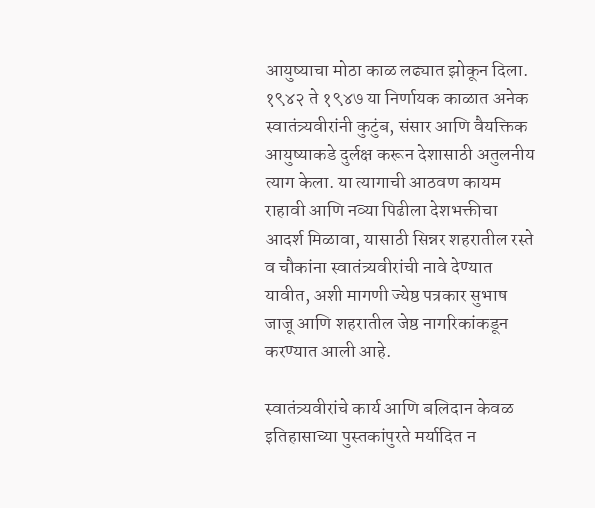आयुष्याचा मोठा काळ लढ्यात झोकून दिला. १९४२ ते १९४७ या निर्णायक काळात अनेक स्वातंत्र्यवीरांनी कुटुंब, संसार आणि वैयक्तिक आयुष्याकडे दुर्लक्ष करून देशासाठी अतुलनीय त्याग केला. या त्यागाची आठवण कायम राहावी आणि नव्या पिढीला देशभक्तीचा आदर्श मिळावा, यासाठी सिन्नर शहरातील रस्ते व चौकांना स्वातंत्र्यवीरांची नावे देण्यात यावीत, अशी मागणी ज्येष्ठ पत्रकार सुभाष जाजू आणि शहरातील जेष्ठ नागरिकांकडून करण्यात आली आहे.

स्वातंत्र्यवीरांचे कार्य आणि बलिदान केवळ इतिहासाच्या पुस्तकांपुरते मर्यादित न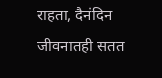राहता, दैनंदिन जीवनातही सतत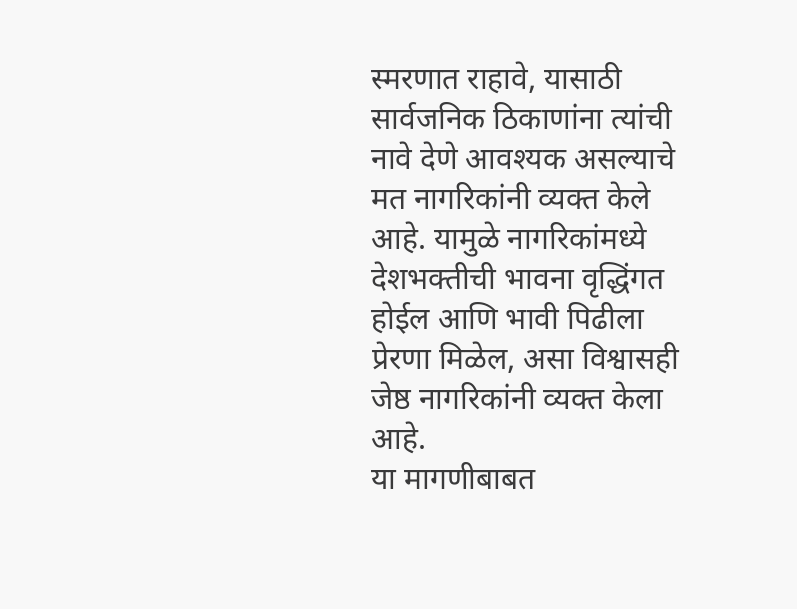स्मरणात राहावे, यासाठी सार्वजनिक ठिकाणांना त्यांची नावे देणे आवश्यक असल्याचे मत नागरिकांनी व्यक्त केले आहे. यामुळे नागरिकांमध्ये देशभक्तीची भावना वृद्धिंगत होईल आणि भावी पिढीला प्रेरणा मिळेल, असा विश्वासही जेष्ठ नागरिकांनी व्यक्त केला आहे.
या मागणीबाबत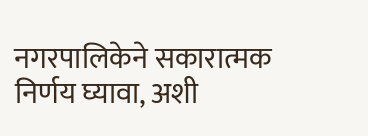नगरपालिकेने सकारात्मक निर्णय घ्यावा, अशी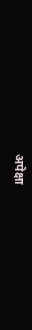अपेक्षा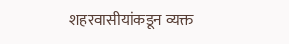शहरवासीयांकडून व्यक्त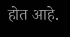होत आहे.